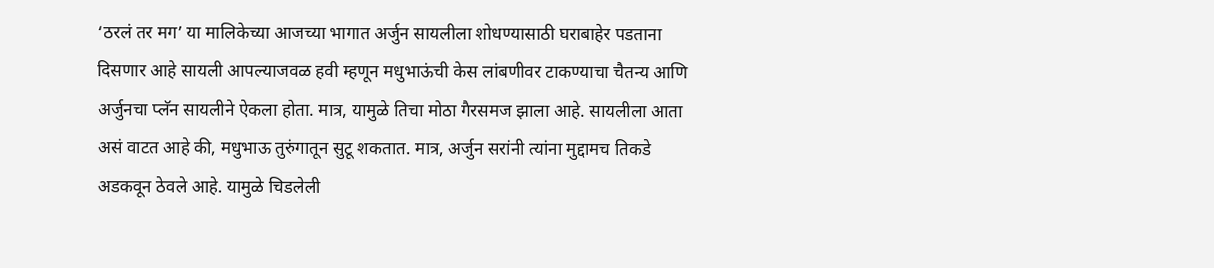‘ठरलं तर मग’ या मालिकेच्या आजच्या भागात अर्जुन सायलीला शोधण्यासाठी घराबाहेर पडताना दिसणार आहे सायली आपल्याजवळ हवी म्हणून मधुभाऊंची केस लांबणीवर टाकण्याचा चैतन्य आणि अर्जुनचा प्लॅन सायलीने ऐकला होता. मात्र, यामुळे तिचा मोठा गैरसमज झाला आहे. सायलीला आता असं वाटत आहे की, मधुभाऊ तुरुंगातून सुटू शकतात. मात्र, अर्जुन सरांनी त्यांना मुद्दामच तिकडे अडकवून ठेवले आहे. यामुळे चिडलेली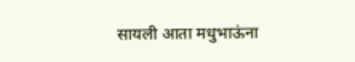सायली आता मधुभाऊंना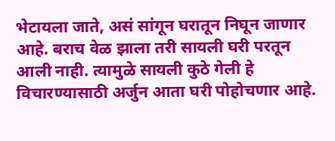भेटायला जाते, असं सांगून घरातून निघून जाणार आहे. बराच वेळ झाला तरी सायली घरी परतून आली नाही. त्यामुळे सायली कुठे गेली हे विचारण्यासाठी अर्जुन आता घरी पोहोचणार आहे.